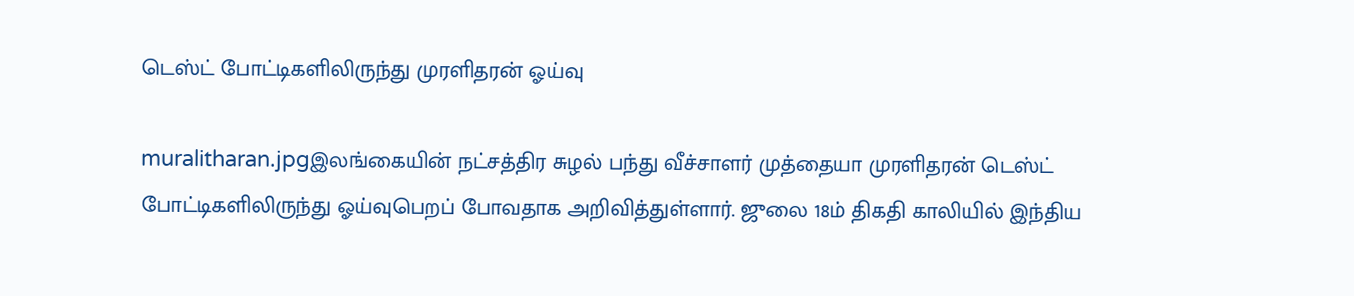டெஸ்ட் போட்டிகளிலிருந்து முரளிதரன் ஓய்வு

muralitharan.jpgஇலங்கையின் நட்சத்திர சுழல் பந்து வீச்சாளர் முத்தையா முரளிதரன் டெஸ்ட் போட்டிகளிலிருந்து ஓய்வுபெறப் போவதாக அறிவித்துள்ளார். ஜுலை 18ம் திகதி காலியில் இந்திய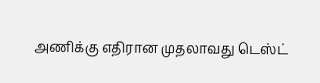அணிக்கு எதிரான முதலாவது டெஸ்ட்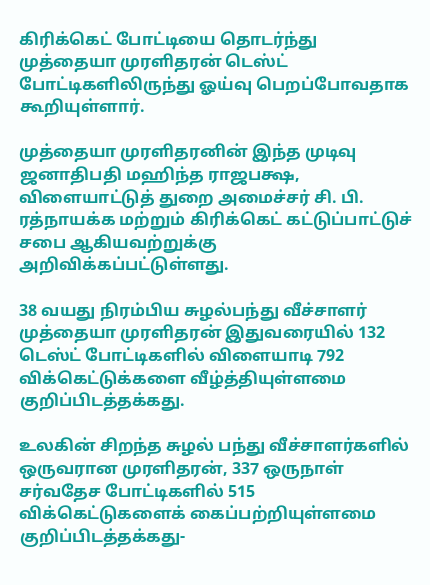கிரிக்கெட் போட்டியை தொடர்ந்து முத்தையா முரளிதரன் டெஸ்ட் போட்டிகளிலிருந்து ஓய்வு பெறப்போவதாக கூறியுள்ளார்.

முத்தையா முரளிதரனின் இந்த முடிவு ஜனாதிபதி மஹிந்த ராஜபக்ஷ, விளையாட்டுத் துறை அமைச்சர் சி. பி. ரத்நாயக்க மற்றும் கிரிக்கெட் கட்டுப்பாட்டுச் சபை ஆகியவற்றுக்கு அறிவிக்கப்பட்டுள்ளது.

38 வயது நிரம்பிய சுழல்பந்து வீச்சாளர் முத்தையா முரளிதரன் இதுவரையில் 132 டெஸ்ட் போட்டிகளில் விளையாடி 792 விக்கெட்டுக்களை வீழ்த்தியுள்ளமை குறிப்பிடத்தக்கது.

உலகின் சிறந்த சுழல் பந்து வீச்சாளர்களில் ஒருவரான முரளிதரன், 337 ஒருநாள் சர்வதேச போட்டிகளில் 515 விக்கெட்டுகளைக் கைப்பற்றியுள்ளமை குறிப்பிடத்தக்கது-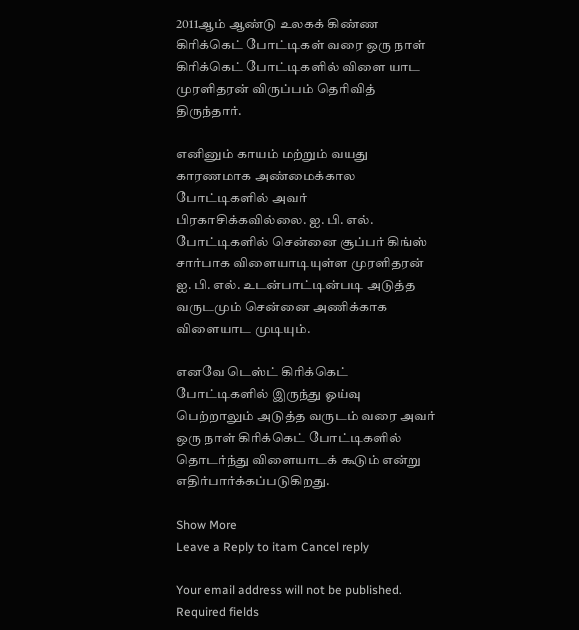2011ஆம் ஆண்டு உலகக் கிண்ண கிரிக்கெட் போட்டிகள் வரை ஒரு நாள் கிரிக்கெட் போட்டிகளில் விளை யாட முரளிதரன் விருப்பம் தெரிவித் திருந்தார்.

எனினும் காயம் மற்றும் வயது காரணமாக அண்மைக்கால போட்டிகளில் அவர் பிரகாசிக்கவில்லை. ஐ. பி. எல். போட்டிகளில் சென்னை சூப்பர் கிங்ஸ் சார்பாக விளையாடியுள்ள முரளிதரன் ஐ. பி. எல். உடன்பாட்டின்படி அடுத்த வருடமும் சென்னை அணிக்காக விளையாட முடியும்.

எனவே டெஸ்ட் கிரிக்கெட் போட்டிகளில் இருந்து ஓய்வு பெற்றாலும் அடுத்த வருடம் வரை அவர் ஒரு நாள் கிரிக்கெட் போட்டிகளில் தொடர்ந்து விளையாடக் கூடும் என்று எதிர்பார்க்கப்படுகிறது.

Show More
Leave a Reply to itam Cancel reply

Your email address will not be published. Required fields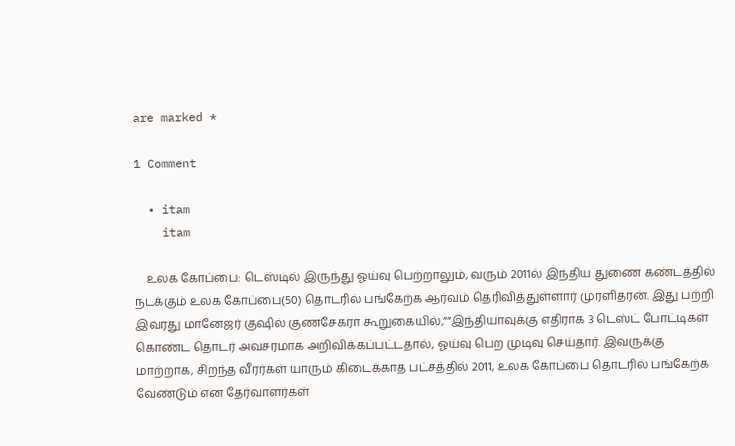are marked *

1 Comment

  • itam
    itam

    உலக கோப்பை: டெஸ்டில் இருந்து ஓய்வு பெற்றாலும், வரும் 2011ல் இந்திய துணை கண்டத்தில் நடக்கும் உலக கோப்பை(50) தொடரில் பங்கேற்க ஆர்வம் தெரிவித்துள்ளார் முரளிதரன். இது பற்றி இவரது மானேஜர் குஷில் குணசேகரா கூறுகையில்,””இந்தியாவுக்கு எதிராக 3 டெஸ்ட் போட்டிகள் கொண்ட தொடர் அவசரமாக அறிவிக்கப்பட்டதால், ஓய்வு பெற முடிவு செய்தார். இவருக்கு மாற்றாக, சிறந்த வீரர்கள் யாரும் கிடைக்காத பட்சத்தில் 2011, உலக கோப்பை தொடரில் பங்கேற்க வேண்டும் என தேர்வாளர்கள்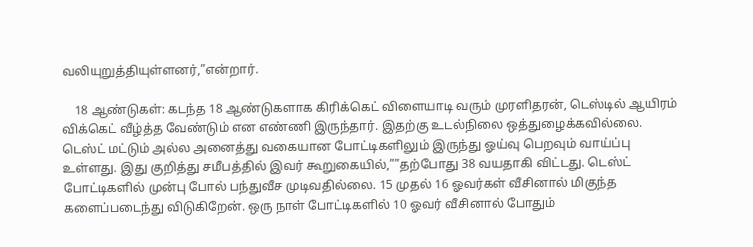வலியுறுத்தியுள்ளனர்,”என்றார்.

    18 ஆண்டுகள்: கடந்த 18 ஆண்டுகளாக கிரிக்கெட் விளையாடி வரும் முரளிதரன், டெஸ்டில் ஆயிரம் விக்கெட் வீழ்த்த வேண்டும் என எண்ணி இருந்தார். இதற்கு உடல்நிலை ஒத்துழைக்கவில்லை. டெஸ்ட் மட்டும் அல்ல அனைத்து வகையான போட்டிகளிலும் இருந்து ஓய்வு பெறவும் வாய்ப்பு உள்ளது. இது குறித்து சமீபத்தில் இவர் கூறுகையில்,””தற்போது 38 வயதாகி விட்டது. டெஸ்ட் போட்டிகளில் முன்பு போல் பந்துவீச முடிவதில்லை. 15 முதல் 16 ஓவர்கள் வீசினால் மிகுந்த களைப்படைந்து விடுகிறேன். ஒரு நாள் போட்டிகளில் 10 ஓவர் வீசினால் போதும்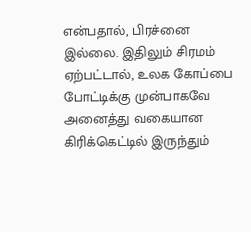என்பதால், பிரச்னை இல்லை. இதிலும் சிரமம் ஏற்பட்டால், உலக கோப்பை போட்டிக்கு முன்பாகவே அனைத்து வகையான கிரிக்கெட்டில் இருந்தும்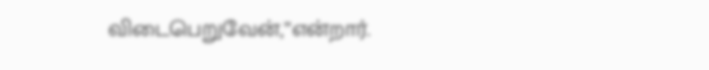விடைபெறுவேன்,”என்றார்.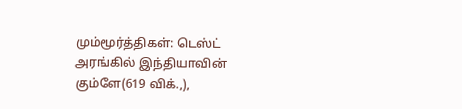மும்மூர்த்திகள்: டெஸ்ட் அரங்கில் இந்தியாவின் கும்ளே(619 விக்.,),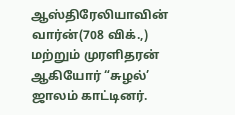ஆஸ்திரேலியாவின் வார்ன்(708 விக்.,) மற்றும் முரளிதரன் ஆகியோர் “சுழல்’ ஜாலம் காட்டினர்.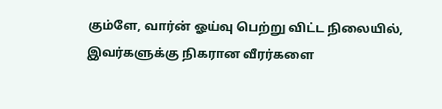கும்ளே, வார்ன் ஓய்வு பெற்று விட்ட நிலையில், இவர்களுக்கு நிகரான வீரர்களை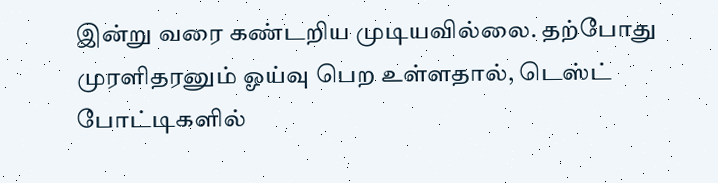இன்று வரை கண்டறிய முடியவில்லை. தற்போது முரளிதரனும் ஓய்வு பெற உள்ளதால், டெஸ்ட் போட்டிகளில்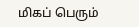மிகப் பெரும்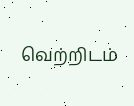வெற்றிடம்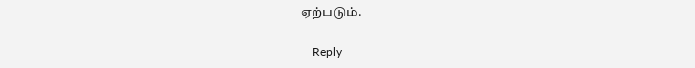ஏற்படும்.

    Reply